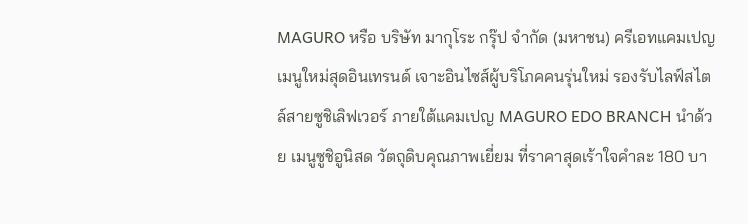MAGURO หรือ บริษัท มากุโระ กรุ๊ป จำกัด (มหาชน) ครีเอทแคมเปญเมนูใหม่สุดอินเทรนด์ เจาะอินไซส์ผู้บริโภคคนรุ่นใหม่ รองรับไลฟ์สไตล์สายซูชิเลิฟเวอร์ ภายใต้แคมเปญ MAGURO EDO BRANCH นำด้วย เมนูซูชิอูนิสด วัตถุดิบคุณภาพเยี่ยม ที่ราคาสุดเร้าใจคำละ 180 บา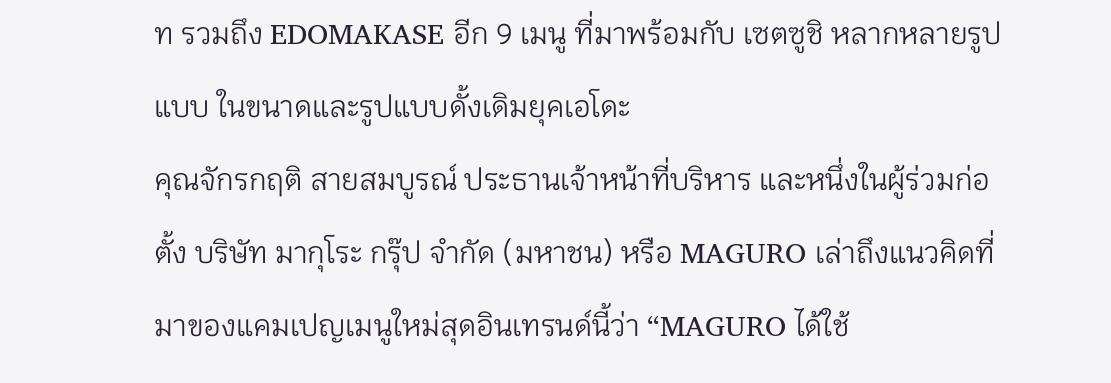ท รวมถึง EDOMAKASE อีก 9 เมนู ที่มาพร้อมกับ เซตซูชิ หลากหลายรูปแบบ ในขนาดและรูปแบบดั้งเดิมยุคเอโดะ
คุณจักรกฤติ สายสมบูรณ์ ประธานเจ้าหน้าที่บริหาร และหนึ่งในผู้ร่วมก่อตั้ง บริษัท มากุโระ กรุ๊ป จำกัด (มหาชน) หรือ MAGURO เล่าถึงแนวคิดที่มาของแคมเปญเมนูใหม่สุดอินเทรนด์นี้ว่า “MAGURO ได้ใช้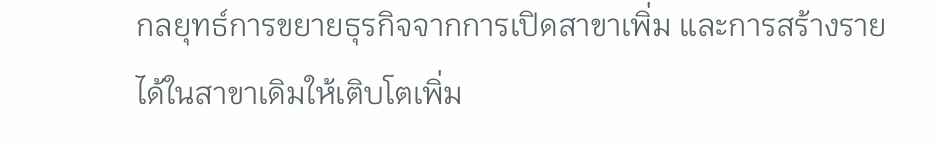กลยุทธ์การขยายธุรกิจจากการเปิดสาขาเพิ่ม และการสร้างรายได้ในสาขาเดิมให้เติบโตเพิ่ม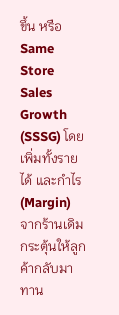ขึ้น หรือ Same Store Sales Growth (SSSG) โดยเพิ่มทั้งรายได้ และกำไร (Margin) จากร้านเดิม กระตุ้นให้ลูกค้ากลับมาทาน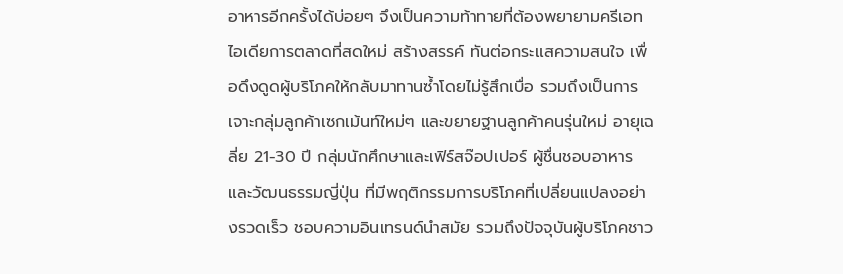อาหารอีกครั้งได้บ่อยๆ จึงเป็นความท้าทายที่ต้องพยายามครีเอทไอเดียการตลาดที่สดใหม่ สร้างสรรค์ ทันต่อกระแสความสนใจ เพื่อดึงดูดผู้บริโภคให้กลับมาทานซ้ำโดยไม่รู้สึกเบื่อ รวมถึงเป็นการเจาะกลุ่มลูกค้าเซกเม้นท์ใหม่ๆ และขยายฐานลูกค้าคนรุ่นใหม่ อายุเฉลี่ย 21-30 ปี กลุ่มนักศึกษาและเฟิร์สจ๊อปเปอร์ ผู้ชื่นชอบอาหารและวัฒนธรรมญี่ปุ่น ที่มีพฤติกรรมการบริโภคที่เปลี่ยนแปลงอย่างรวดเร็ว ชอบความอินเทรนด์นำสมัย รวมถึงปัจจุบันผู้บริโภคชาว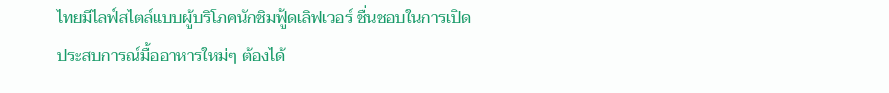ไทยมีไลฟ์สไตล์แบบผู้บริโภคนักชิมฟู้ดเลิฟเวอร์ ชื่นชอบในการเปิดประสบการณ์มื้ออาหารใหม่ๆ ต้องได้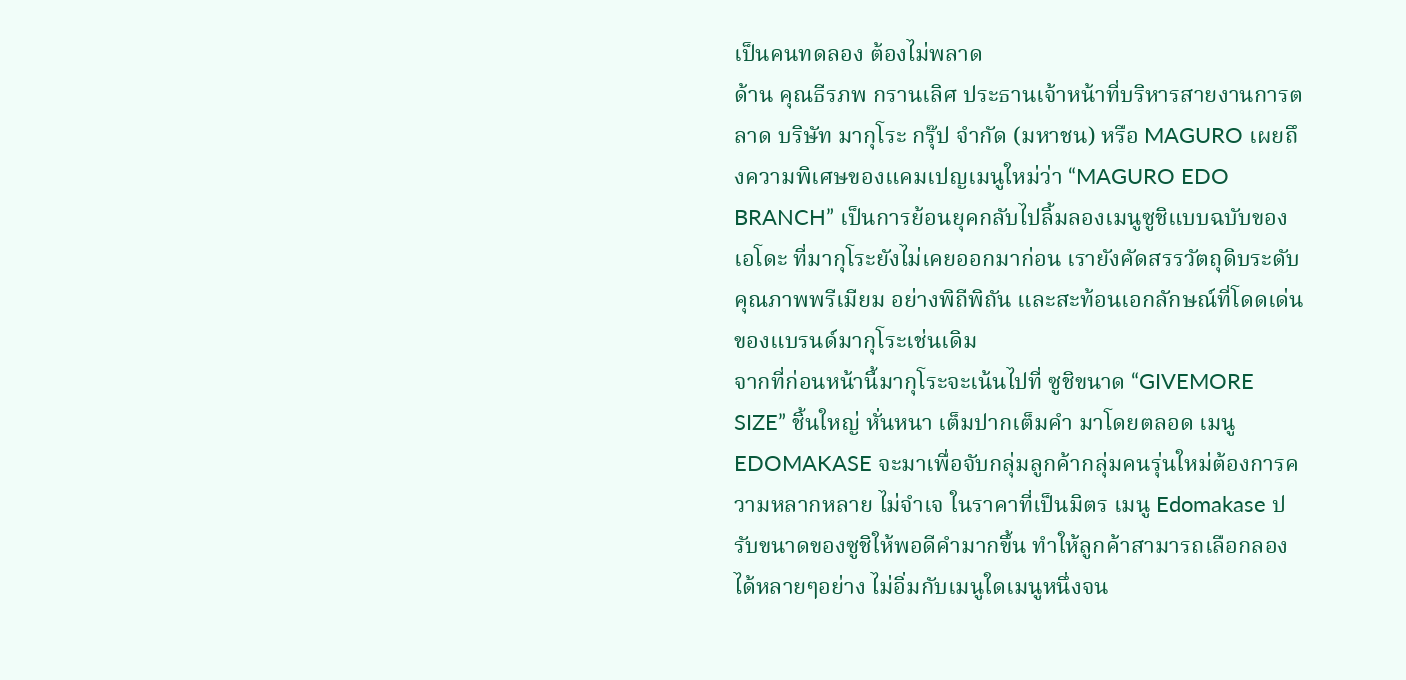เป็นคนทดลอง ต้องไม่พลาด
ด้าน คุณธีรภพ กรานเลิศ ประธานเจ้าหน้าที่บริหารสายงานการตลาด บริษัท มากุโระ กรุ๊ป จำกัด (มหาชน) หรือ MAGURO เผยถึงความพิเศษของแคมเปญเมนูใหม่ว่า “MAGURO EDO BRANCH” เป็นการย้อนยุคกลับไปลิ้มลองเมนูซูชิแบบฉบับของเอโดะ ที่มากุโระยังไม่เคยออกมาก่อน เรายังคัดสรรวัตถุดิบระดับคุณภาพพรีเมียม อย่างพิถีพิถัน และสะท้อนเอกลักษณ์ที่โดดเด่นของแบรนด์มากุโระเช่นเดิม
จากที่ก่อนหน้านี้มากุโระจะเน้นไปที่ ซูชิขนาด “GIVEMORE SIZE” ชิ้นใหญ่ หั่นหนา เต็มปากเต็มคำ มาโดยตลอด เมนู EDOMAKASE จะมาเพื่อจับกลุ่มลูกค้ากลุ่มคนรุ่นใหม่ต้องการความหลากหลาย ไม่จำเจ ในราคาที่เป็นมิตร เมนู Edomakase ปรับขนาดของซูชิให้พอดีคำมากขึ้น ทำให้ลูกค้าสามารถเลือกลองได้หลายๆอย่าง ไม่อิ่มกับเมนูใดเมนูหนึ่งจน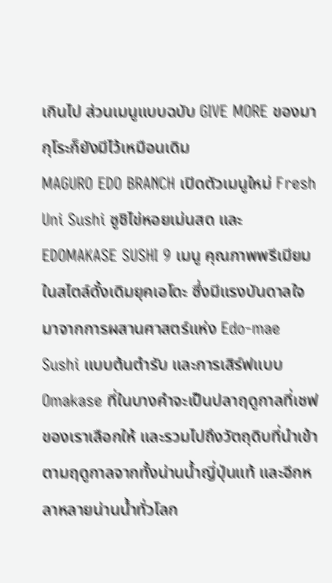เกินไป ส่วนเมนูแบบฉบับ GIVE MORE ของมากุโระก็ยังมีไว้เหมือนเดิม
MAGURO EDO BRANCH เปิดตัวเมนูใหม่ Fresh Uni Sushi ซูชิไข่หอยเม่นสด และ EDOMAKASE SUSHI 9 เมนู คุณภาพพรีเมียม ในสไตล์ดั้งเดิมยุคเอโดะ ซึ่งมีแรงบันดาลใจมาจากการผสานศาสตร์แห่ง Edo-mae Sushi แบบต้นตำรับ และการเสิร์ฟแบบ Omakase ที่ในบางคำจะเป็นปลาฤดูกาลที่เชฟของเราเลือกให้ และรวมไปถึงวัตถุดิบที่นำเข้าตามฤดูกาลจากทั้งน่านน้ำญี่ปุ่นแท้ และอีกหลาหลายน่านน้ำทั่วโลก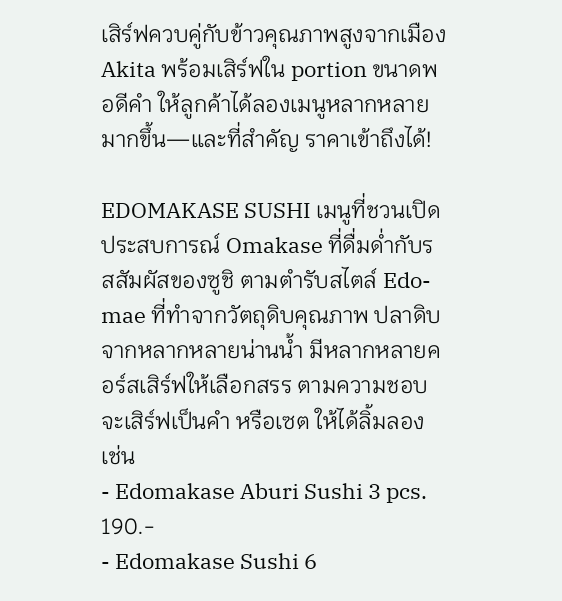เสิร์ฟควบคู่กับข้าวคุณภาพสูงจากเมือง Akita พร้อมเสิร์ฟใน portion ขนาดพอดีคำ ให้ลูกค้าได้ลองเมนูหลากหลายมากขึ้น—และที่สำคัญ ราคาเข้าถึงได้!

EDOMAKASE SUSHI เมนูที่ชวนเปิดประสบการณ์ Omakase ที่ดื่มด่ำกับรสสัมผัสของซูชิ ตามตำรับสไตล์ Edo-mae ที่ทำจากวัตถุดิบคุณภาพ ปลาดิบจากหลากหลายน่านน้ำ มีหลากหลายคอร์สเสิร์ฟให้เลือกสรร ตามความชอบจะเสิร์ฟเป็นคำ หรือเซต ให้ได้ลิ้มลอง เช่น
- Edomakase Aburi Sushi 3 pcs. 190.-
- Edomakase Sushi 6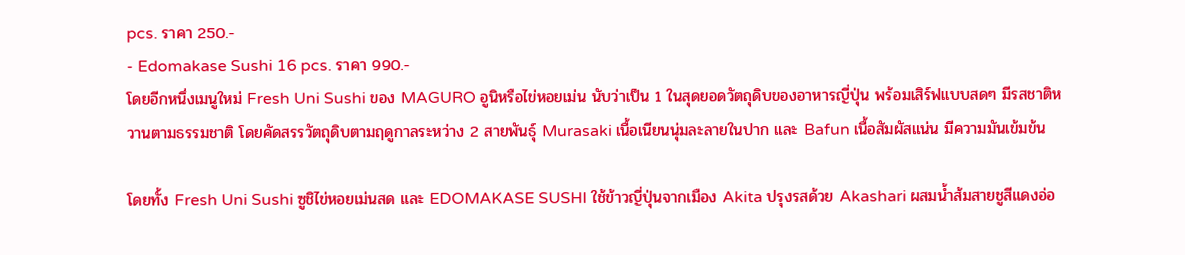pcs. ราคา 250.-
- Edomakase Sushi 16 pcs. ราคา 990.-
โดยอีกหนึ่งเมนูใหม่ Fresh Uni Sushi ของ MAGURO อูนิหรือไข่หอยเม่น นับว่าเป็น 1 ในสุดยอดวัตถุดิบของอาหารญี่ปุ่น พร้อมเสิร์ฟแบบสดๆ มีรสชาติหวานตามธรรมชาติ โดยคัดสรรวัตถุดิบตามฤดูกาลระหว่าง 2 สายพันธุ์ Murasaki เนื้อเนียนนุ่มละลายในปาก และ Bafun เนื้อสัมผัสแน่น มีความมันเข้มข้น

โดยทั้ง Fresh Uni Sushi ซูชิไข่หอยเม่นสด และ EDOMAKASE SUSHI ใช้ข้าวญี่ปุ่นจากเมือง Akita ปรุงรสด้วย Akashari ผสมน้ำส้มสายชูสีแดงอ่อ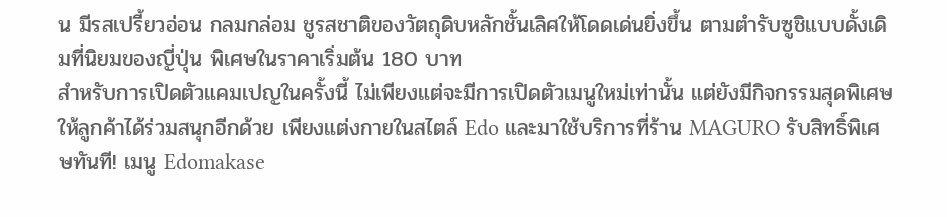น มีรสเปรี้ยวอ่อน กลมกล่อม ชูรสชาติของวัตถุดิบหลักชั้นเลิศให้โดดเด่นยิ่งขึ้น ตามตำรับซูชิแบบดั้งเดิมที่นิยมของญี่ปุ่น พิเศษในราคาเริ่มต้น 180 บาท
สำหรับการเปิดตัวแคมเปญในครั้งนี้ ไม่เพียงแต่จะมีการเปิดตัวเมนูใหม่เท่านั้น แต่ยังมีกิจกรรมสุดพิเศษให้ลูกค้าได้ร่วมสนุกอีกด้วย เพียงแต่งกายในสไตล์ Edo และมาใช้บริการที่ร้าน MAGURO รับสิทธิ์พิเศษทันที! เมนู Edomakase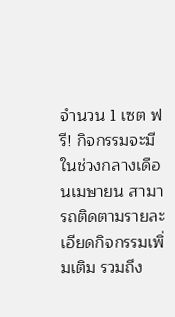จำนวน 1 เซต ฟรี! กิจกรรมจะมีในช่วงกลางเดือนเมษายน สามารถติดตามรายละเอียดกิจกรรมเพิ่มเติม รวมถึง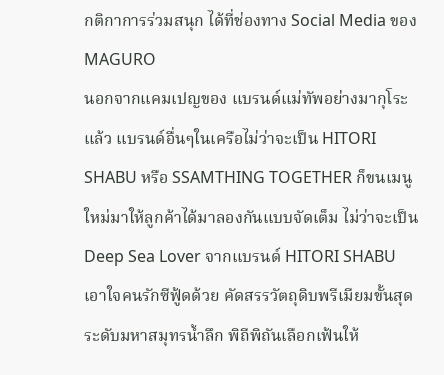กติกาการร่วมสนุก ได้ที่ช่องทาง Social Media ของ MAGURO
นอกจากแคมเปญของ แบรนด์แม่ทัพอย่างมากุโระแล้ว แบรนด์อื่นๆในเครือไม่ว่าจะเป็น HITORI SHABU หรือ SSAMTHING TOGETHER ก็ขนเมนูใหม่มาให้ลูกค้าได้มาลองกันแบบจัดเต็ม ไม่ว่าจะเป็น Deep Sea Lover จากแบรนด์ HITORI SHABU เอาใจคนรักซีฟู้ดด้วย คัดสรรวัตถุดิบพรีเมียมขั้นสุดระดับมหาสมุทรน้ำลึก พิถีพิถันเลือกเฟ้นให้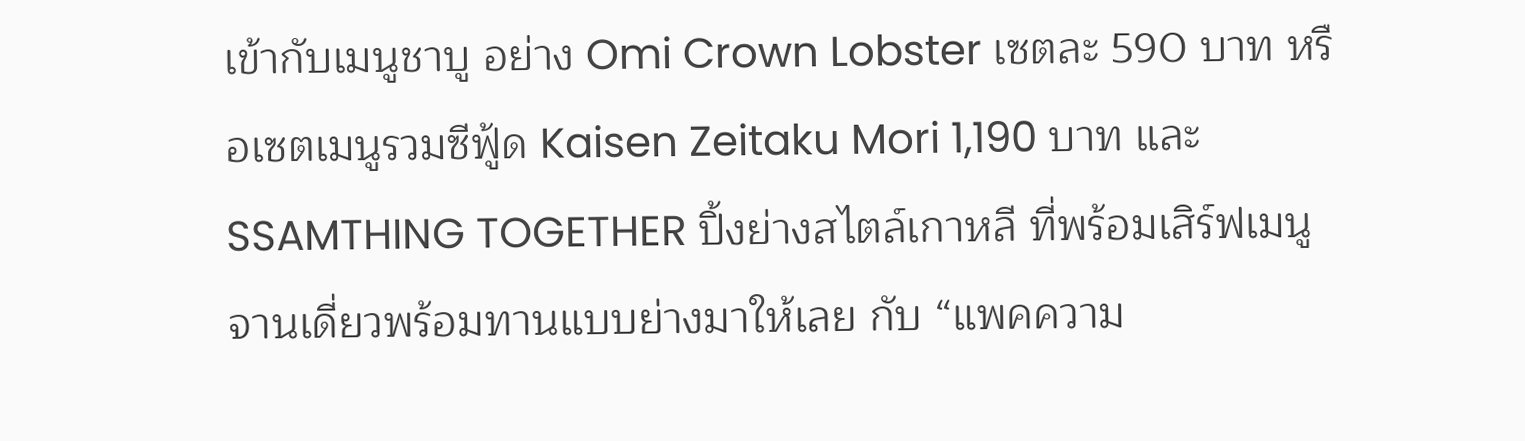เข้ากับเมนูชาบู อย่าง Omi Crown Lobster เซตละ 590 บาท หรือเซตเมนูรวมซีฟู้ด Kaisen Zeitaku Mori 1,190 บาท และ SSAMTHING TOGETHER ปิ้งย่างสไตล์เกาหลี ที่พร้อมเสิร์ฟเมนูจานเดี่ยวพร้อมทานแบบย่างมาให้เลย กับ “แพคความ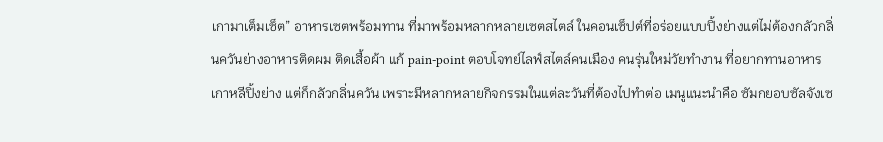เกามาเต็มเซ็ต” อาหารเซตพร้อมทาน ที่มาพร้อมหลากหลายเซตสไตล์ ในคอนเซ็ปต์ที่อร่อยแบบปิ้งย่างแต่ไม่ต้องกลัวกลิ่นควันย่างอาหารติดผม ติดเสื้อผ้า แก้ pain-point ตอบโจทย์ไลฟ์สไตล์คนเมือง คนรุ่นใหม่วัยทำงาน ที่อยากทานอาหารเกาหลีปิ้งย่าง แต่ก็กลัวกลิ่นควัน เพราะมีหลากหลายกิจกรรมในแต่ละวันที่ต้องไปทำต่อ เมนูแนะนำคือ ซัมกยอบซัลจังเซ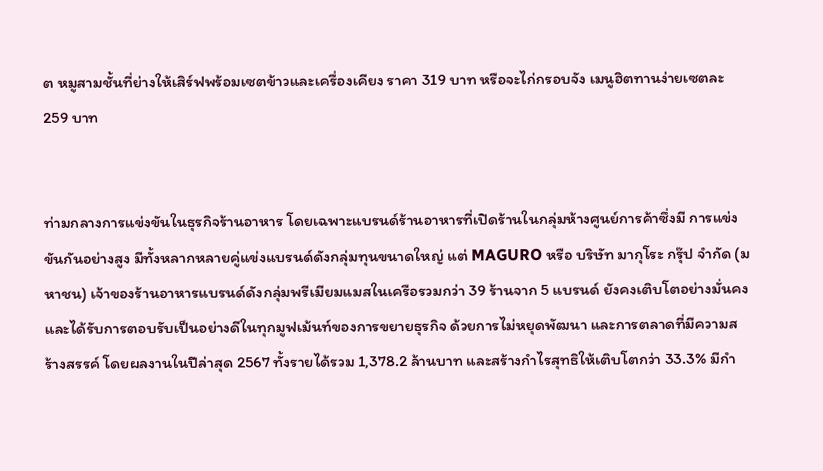ต หมูสามชั้นที่ย่างให้เสิร์ฟพร้อมเซตข้าวและเครื่องเคียง ราคา 319 บาท หรือจะไก่กรอบจัง เมนูฮิตทานง่ายเซตละ 259 บาท


ท่ามกลางการแข่งขันในธุรกิจร้านอาหาร โดยเฉพาะแบรนด์ร้านอาหารที่เปิดร้านในกลุ่มห้างศูนย์การค้าซึ่งมี การแข่งขันกันอย่างสูง มีทั้งหลากหลายคู่แข่งแบรนด์ดังกลุ่มทุนขนาดใหญ่ แต่ MAGURO หรือ บริษัท มากุโระ กรุ๊ป จำกัด (มหาชน) เจ้าของร้านอาหารแบรนด์ดังกลุ่มพรีเมียมแมสในเครือรวมกว่า 39 ร้านจาก 5 แบรนด์ ยังคงเติบโตอย่างมั่นคง และได้รับการตอบรับเป็นอย่างดีในทุกมูฟเม้นท์ของการขยายธุรกิจ ด้วยการไม่หยุดพัฒนา และการตลาดที่มีความสร้างสรรค์ โดยผลงานในปีล่าสุด 2567 ทั้งรายได้รวม 1,378.2 ล้านบาท และสร้างกำไรสุทธิให้เติบโตกว่า 33.3% มีกำ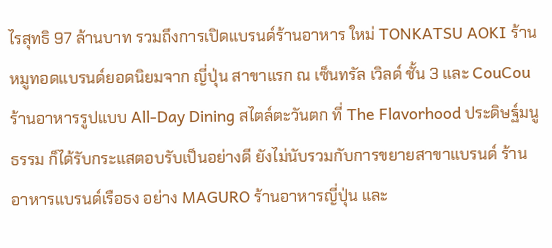ไรสุทธิ 97 ล้านบาท รวมถึงการเปิดแบรนด์ร้านอาหาร ใหม่ TONKATSU AOKI ร้านหมูทอดแบรนด์ยอดนิยมจาก ญี่ปุ่น สาขาแรก ณ เซ็นทรัล เวิลด์ ชั้น 3 และ CouCou ร้านอาหารรูปแบบ All-Day Dining สไตล์ตะวันตก ที่ The Flavorhood ประดิษฐ์มนูธรรม ก็ได้รับกระแสตอบรับเป็นอย่างดี ยังไม่นับรวมกับการขยายสาขาแบรนด์ ร้านอาหารแบรนด์เรือธง อย่าง MAGURO ร้านอาหารญี่ปุ่น และ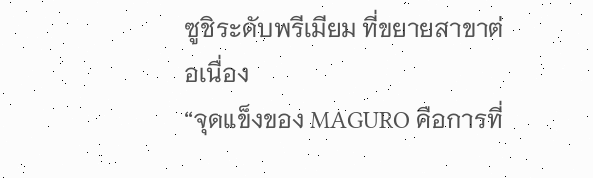ซูชิระดับพรีเมียม ที่ขยายสาขาต่อเนื่อง
“จุดแข็งของ MAGURO คือการที่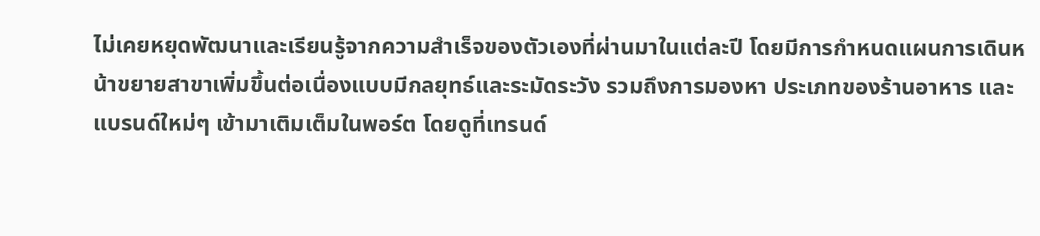ไม่เคยหยุดพัฒนาและเรียนรู้จากความสำเร็จของตัวเองที่ผ่านมาในแต่ละปี โดยมีการกำหนดแผนการเดินหน้าขยายสาขาเพิ่มขึ้นต่อเนื่องแบบมีกลยุทธ์และระมัดระวัง รวมถึงการมองหา ประเภทของร้านอาหาร และแบรนด์ใหม่ๆ เข้ามาเติมเต็มในพอร์ต โดยดูที่เทรนด์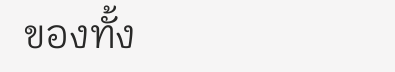ของทั้ง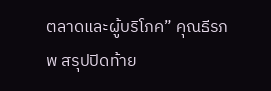ตลาดและผู้บริโภค” คุณธีรภพ สรุปปิดท้าย